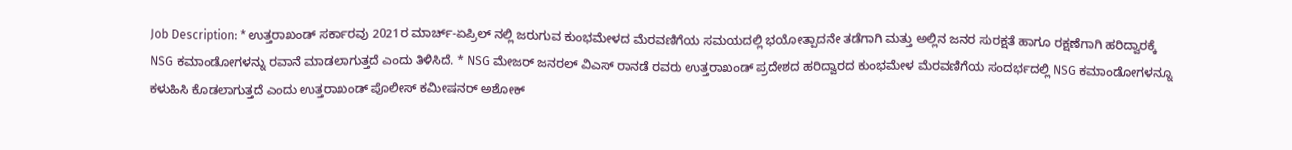Job Description: * ಉತ್ತರಾಖಂಡ್ ಸರ್ಕಾರವು 2021ರ ಮಾರ್ಚ್-ಏಪ್ರಿಲ್ ನಲ್ಲಿ ಜರುಗುವ ಕುಂಭಮೇಳದ ಮೆರವಣಿಗೆಯ ಸಮಯದಲ್ಲಿ ಭಯೋತ್ಪಾದನೇ ತಡೆಗಾಗಿ ಮತ್ತು ಅಲ್ಲಿನ ಜನರ ಸುರಕ್ಷತೆ ಹಾಗೂ ರಕ್ಷಣೆಗಾಗಿ ಹರಿದ್ವಾರಕ್ಕೆ NSG ಕಮಾಂಡೋಗಳನ್ನು ರವಾನೆ ಮಾಡಲಾಗುತ್ತದೆ ಎಂದು ತಿಳಿಸಿದೆ. * NSG ಮೇಜರ್ ಜನರಲ್ ವಿಎಸ್ ರಾನಡೆ ರವರು ಉತ್ತರಾಖಂಡ್ ಪ್ರದೇಶದ ಹರಿದ್ವಾರದ ಕುಂಭಮೇಳ ಮೆರವಣಿಗೆಯ ಸಂದರ್ಭದಲ್ಲಿ NSG ಕಮಾಂಡೋಗಳನ್ನೂ ಕಳುಹಿಸಿ ಕೊಡಲಾಗುತ್ತದೆ ಎಂದು ಉತ್ತರಾಖಂಡ್ ಪೊಲೀಸ್ ಕಮೀಷನರ್ ಅಶೋಕ್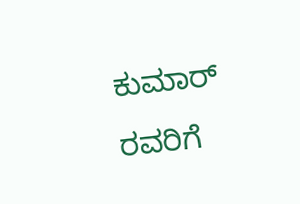ಕುಮಾರ್ ರವರಿಗೆ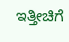ಇತ್ತೀಚಿಗೆ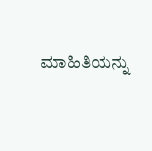ಮಾಹಿತಿಯನ್ನು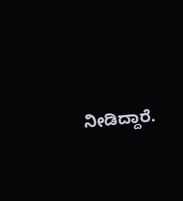ನೀಡಿದ್ದಾರೆ.